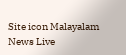Site icon Malayalam News Live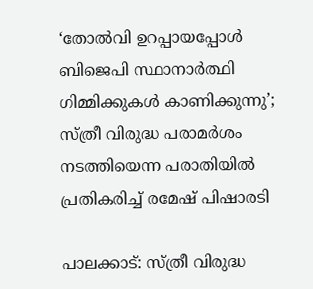‘തോല്‍വി ഉറപ്പായപ്പോള്‍ ബിജെപി സ്ഥാനാര്‍ത്ഥി ഗിമ്മിക്കുകള്‍ കാണിക്കുന്നു’; സ്‌ത്രീ വിരുദ്ധ പരാമര്‍ശം നടത്തിയെന്ന പരാതിയില്‍ പ്രതികരിച്ച്‌ രമേഷ് പിഷാരടി

പാലക്കാട്‌: സ്ത്രീ വിരുദ്ധ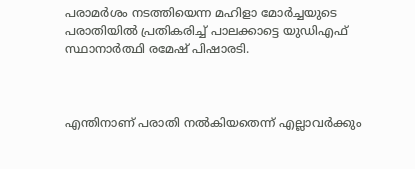പരാമര്‍ശം നടത്തിയെന്ന മഹിളാ മോര്‍ച്ചയുടെ പരാതിയില്‍ പ്രതികരിച്ച്‌ പാലക്കാട്ടെ യുഡിഎഫ് സ്ഥാനാര്‍ത്ഥി രമേഷ് പിഷാരടി.



എന്തിനാണ് പരാതി നല്‍കിയതെന്ന് എല്ലാവർക്കും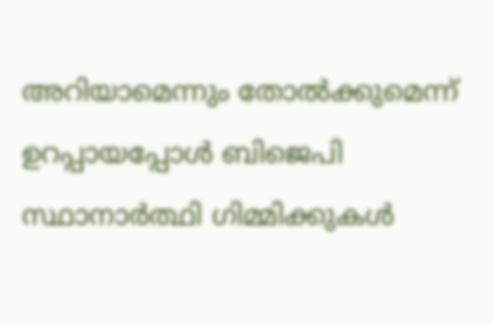അറിയാമെന്നും തോല്‍ക്കുമെന്ന് ഉറപ്പായപ്പോള്‍ ബിജെപി സ്ഥാനാർത്ഥി ഗിമ്മിക്കുകള്‍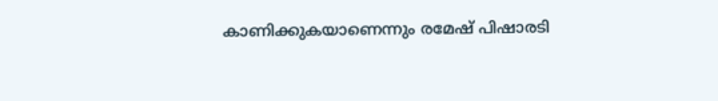കാണിക്കുകയാണെന്നും രമേഷ് പിഷാരടി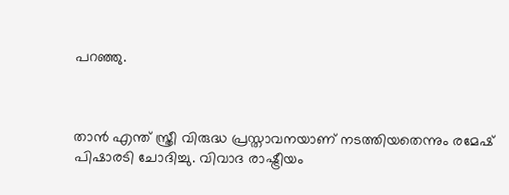പറഞ്ഞു.



താൻ എന്ത് സ്ത്രീ വിരുദ്ധ പ്രസ്താവനയാണ് നടത്തിയതെന്നും രമേഷ് പിഷാരടി ചോദിച്ചു. വിവാദ രാഷ്ട്രീയം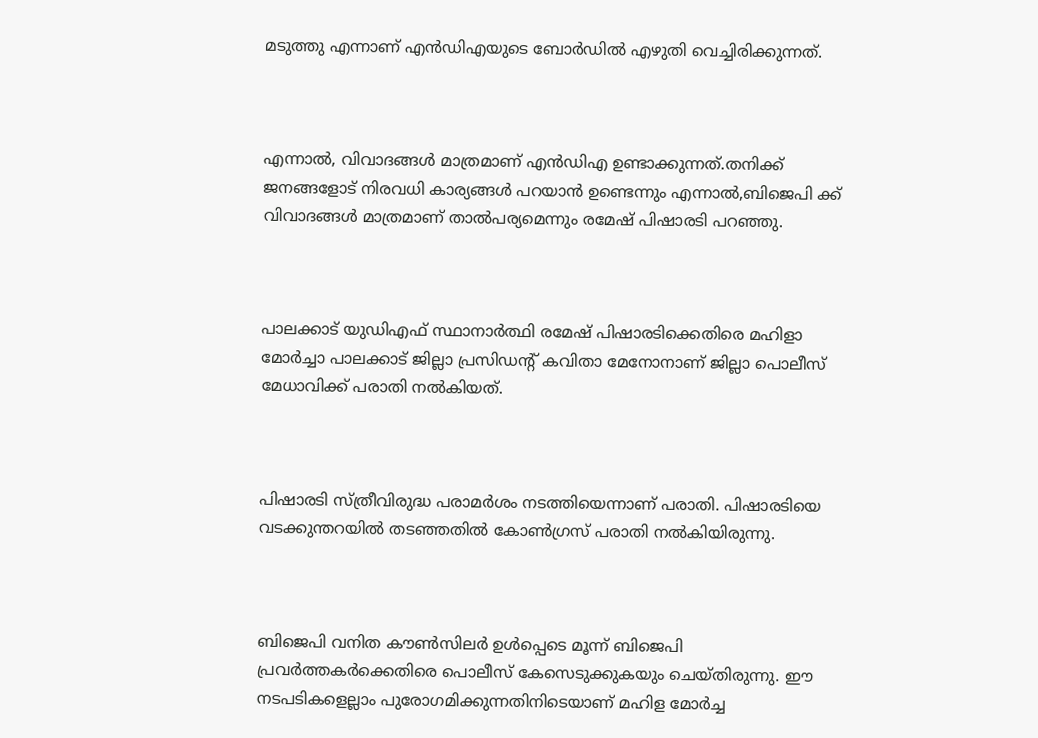മടുത്തു എന്നാണ് എൻഡിഎയുടെ ബോർഡില്‍ എഴുതി വെച്ചിരിക്കുന്നത്.



എന്നാല്‍, വിവാദങ്ങള്‍ മാത്രമാണ് എൻഡിഎ ഉണ്ടാക്കുന്നത്.തനിക്ക് ജനങ്ങളോട് നിരവധി കാര്യങ്ങള്‍ പറയാൻ ഉണ്ടെന്നും എന്നാല്‍,ബിജെപി ക്ക് വിവാദങ്ങള്‍ മാത്രമാണ് താല്‍പര്യമെന്നും രമേഷ് പിഷാരടി പറഞ്ഞു.



പാലക്കാട് യുഡിഎഫ് സ്ഥാനാർത്ഥി രമേഷ് പിഷാരടിക്കെതിരെ മഹിളാ മോർച്ചാ പാലക്കാട് ജില്ലാ പ്രസിഡന്റ് കവിതാ മേനോനാണ് ജില്ലാ പൊലീസ് മേധാവിക്ക് പരാതി നല്‍കിയത്.



പിഷാരടി സ്ത്രീവിരുദ്ധ പരാമർശം നടത്തിയെന്നാണ് പരാതി. പിഷാരടിയെ വടക്കുന്തറയില്‍ തടഞ്ഞതില്‍ കോണ്‍ഗ്രസ് പരാതി നല്‍കിയിരുന്നു.



ബിജെപി വനിത കൗണ്‍സിലര്‍ ഉള്‍പ്പെടെ മൂന്ന് ബിജെപി പ്രവര്‍ത്തകര്‍ക്കെതിരെ പൊലീസ് കേസെടുക്കുകയും ചെയ്തിരുന്നു. ഈ നടപടികള‍െല്ലാം പുരോഗമിക്കുന്നതിനിടെയാണ് മഹിള മോര്‍ച്ച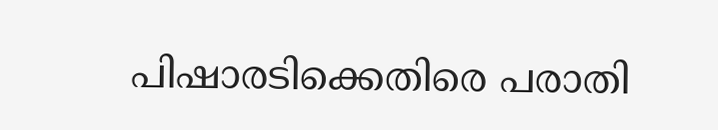പിഷാരടിക്കെതിരെ പരാതി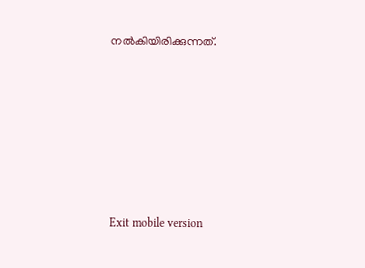നല്‍കിയിരിക്കുന്നത്.







Exit mobile version